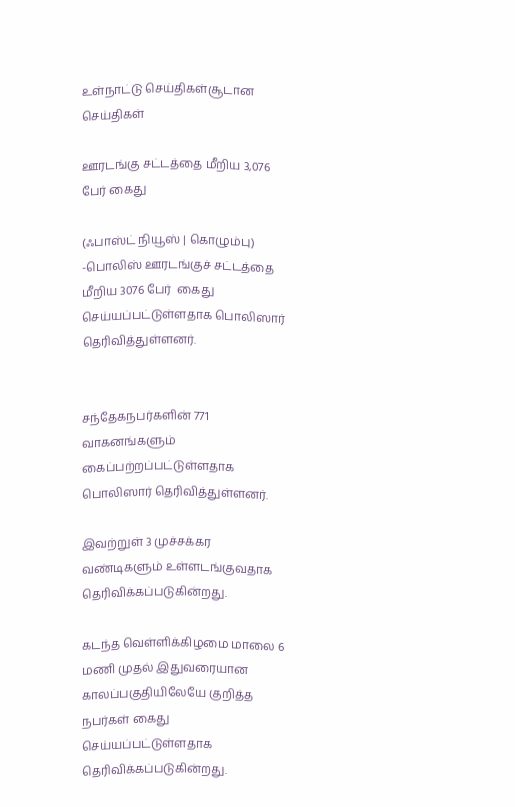உள்நாட்டு செய்திகள்சூடான செய்திகள்

ஊரடங்கு சட்டத்தை மீறிய 3,076 பேர் கைது

(ஃபாஸ்ட் நியூஸ் | கொழும்பு) -பொலிஸ் ஊரடங்குச் சட்டத்தை மீறிய 3076 பேர்  கைது செய்யப்பட்டுள்ளதாக பொலிஸார் தெரிவித்துள்ளனர்.


சந்தேகநபர்களின் 771 வாகனங்களும் கைப்பற்றப்பட்டுள்ளதாக பொலிஸார் தெரிவித்துள்ளனர்.

இவற்றுள் 3 முச்சக்கர வண்டிகளும் உள்ளடங்குவதாக தெரிவிக்கப்படுகின்றது.

கடந்த வெள்ளிக்கிழமை மாலை 6 மணி முதல் இதுவரையான காலப்பகுதியிலேயே குறித்த நபர்கள் கைது செய்யப்பட்டுள்ளதாக தெரிவிக்கப்படுகின்றது.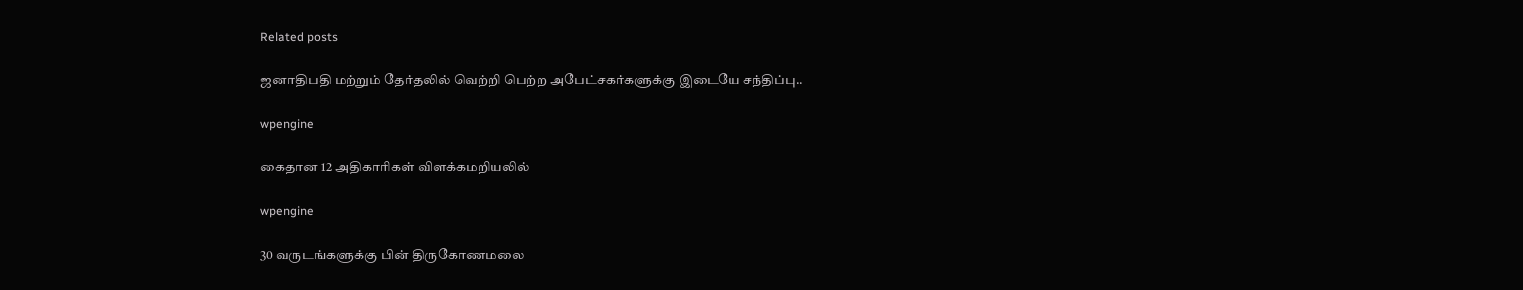Related posts

ஜனாதிபதி மற்றும் தேர்தலில் வெற்றி பெற்ற அபேட்சகர்களுக்கு இடையே சந்திப்பு..

wpengine

கைதான 12 அதிகாரிகள் விளக்கமறியலில்

wpengine

30 வருடங்களுக்கு பின் திருகோணமலை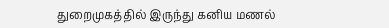துறைமுகத்தில் இருந்து கனிய மணல்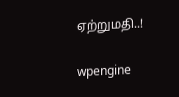ஏற்றுமதி..!

wpengine